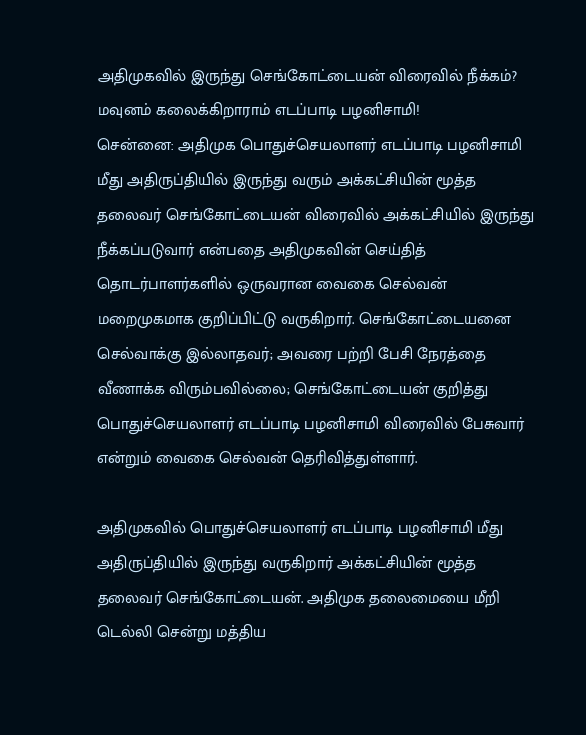அதிமுகவில் இருந்து செங்கோட்டையன் விரைவில் நீக்கம்? மவுனம் கலைக்கிறாராம் எடப்பாடி பழனிசாமி!
சென்னை: அதிமுக பொதுச்செயலாளர் எடப்பாடி பழனிசாமி மீது அதிருப்தியில் இருந்து வரும் அக்கட்சியின் மூத்த தலைவர் செங்கோட்டையன் விரைவில் அக்கட்சியில் இருந்து நீக்கப்படுவார் என்பதை அதிமுகவின் செய்தித் தொடர்பாளர்களில் ஒருவரான வைகை செல்வன் மறைமுகமாக குறிப்பிட்டு வருகிறார். செங்கோட்டையனை செல்வாக்கு இல்லாதவர்; அவரை பற்றி பேசி நேரத்தை வீணாக்க விரும்பவில்லை; செங்கோட்டையன் குறித்து பொதுச்செயலாளர் எடப்பாடி பழனிசாமி விரைவில் பேசுவார் என்றும் வைகை செல்வன் தெரிவித்துள்ளார்.

அதிமுகவில் பொதுச்செயலாளர் எடப்பாடி பழனிசாமி மீது அதிருப்தியில் இருந்து வருகிறார் அக்கட்சியின் மூத்த தலைவர் செங்கோட்டையன். அதிமுக தலைமையை மீறி டெல்லி சென்று மத்திய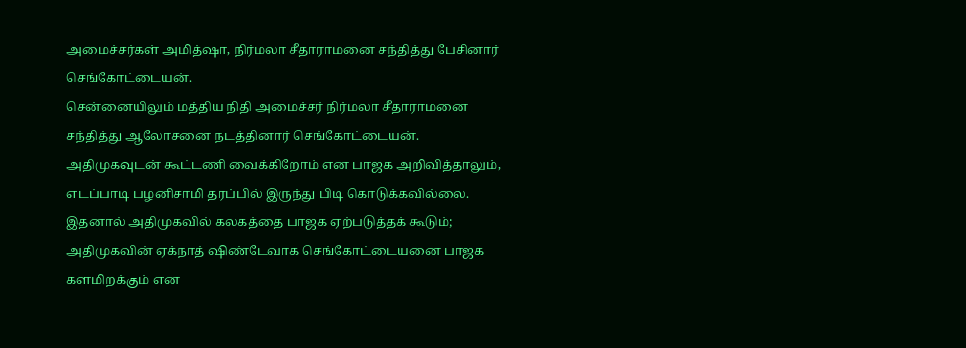அமைச்சர்கள் அமித்ஷா, நிர்மலா சீதாராமனை சந்தித்து பேசினார் செங்கோட்டையன்.
சென்னையிலும் மத்திய நிதி அமைச்சர் நிர்மலா சீதாராமனை சந்தித்து ஆலோசனை நடத்தினார் செங்கோட்டையன். அதிமுகவுடன் கூட்டணி வைக்கிறோம் என பாஜக அறிவித்தாலும், எடப்பாடி பழனிசாமி தரப்பில் இருந்து பிடி கொடுக்கவில்லை.
இதனால் அதிமுகவில் கலகத்தை பாஜக ஏற்படுத்தக் கூடும்; அதிமுகவின் ஏக்நாத் ஷிண்டேவாக செங்கோட்டையனை பாஜக களமிறக்கும் என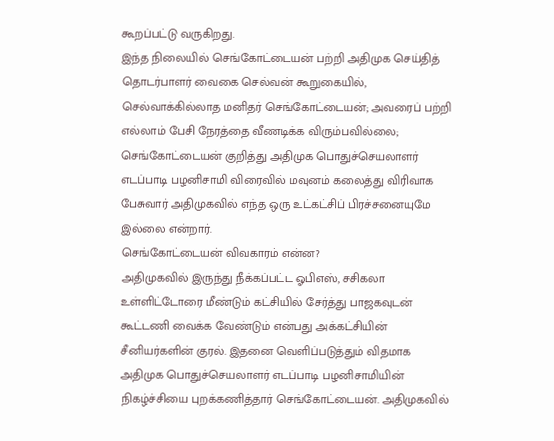கூறப்பட்டு வருகிறது.
இந்த நிலையில் செங்கோட்டையன் பற்றி அதிமுக செய்தித் தொடர்பாளர் வைகை செல்வன் கூறுகையில், செல்வாக்கில்லாத மனிதர் செங்கோட்டையன்; அவரைப் பற்றி எல்லாம் பேசி நேரத்தை வீணடிக்க விரும்பவில்லை; செங்கோட்டையன் குறித்து அதிமுக பொதுச்செயலாளர் எடப்பாடி பழனிசாமி விரைவில் மவுனம் கலைத்து விரிவாக பேசுவார் அதிமுகவில் எந்த ஒரு உட்கட்சிப் பிரச்சனையுமே இல்லை என்றார்.
செங்கோட்டையன் விவகாரம் என்ன?
அதிமுகவில் இருந்து நீக்கப்பட்ட ஓபிஎஸ், சசிகலா உள்ளிட்டோரை மீண்டும் கட்சியில் சேர்த்து பாஜகவுடன் கூட்டணி வைக்க வேண்டும் என்பது அக்கட்சியின் சீனியர்களின் குரல். இதனை வெளிப்படுத்தும் விதமாக அதிமுக பொதுச்செயலாளர் எடப்பாடி பழனிசாமியின் நிகழ்ச்சியை புறக்கணித்தார் செங்கோட்டையன். அதிமுகவில்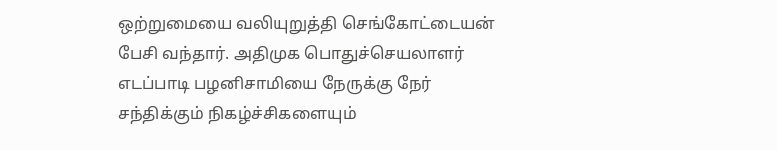ஒற்றுமையை வலியுறுத்தி செங்கோட்டையன் பேசி வந்தார். அதிமுக பொதுச்செயலாளர் எடப்பாடி பழனிசாமியை நேருக்கு நேர் சந்திக்கும் நிகழ்ச்சிகளையும்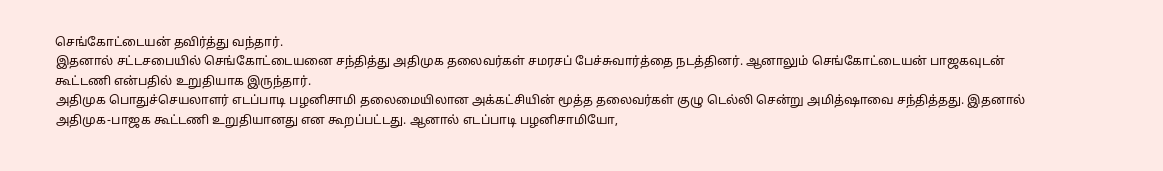செங்கோட்டையன் தவிர்த்து வந்தார்.
இதனால் சட்டசபையில் செங்கோட்டையனை சந்தித்து அதிமுக தலைவர்கள் சமரசப் பேச்சுவார்த்தை நடத்தினர். ஆனாலும் செங்கோட்டையன் பாஜகவுடன் கூட்டணி என்பதில் உறுதியாக இருந்தார்.
அதிமுக பொதுச்செயலாளர் எடப்பாடி பழனிசாமி தலைமையிலான அக்கட்சியின் மூத்த தலைவர்கள் குழு டெல்லி சென்று அமித்ஷாவை சந்தித்தது. இதனால் அதிமுக-பாஜக கூட்டணி உறுதியானது என கூறப்பட்டது. ஆனால் எடப்பாடி பழனிசாமியோ,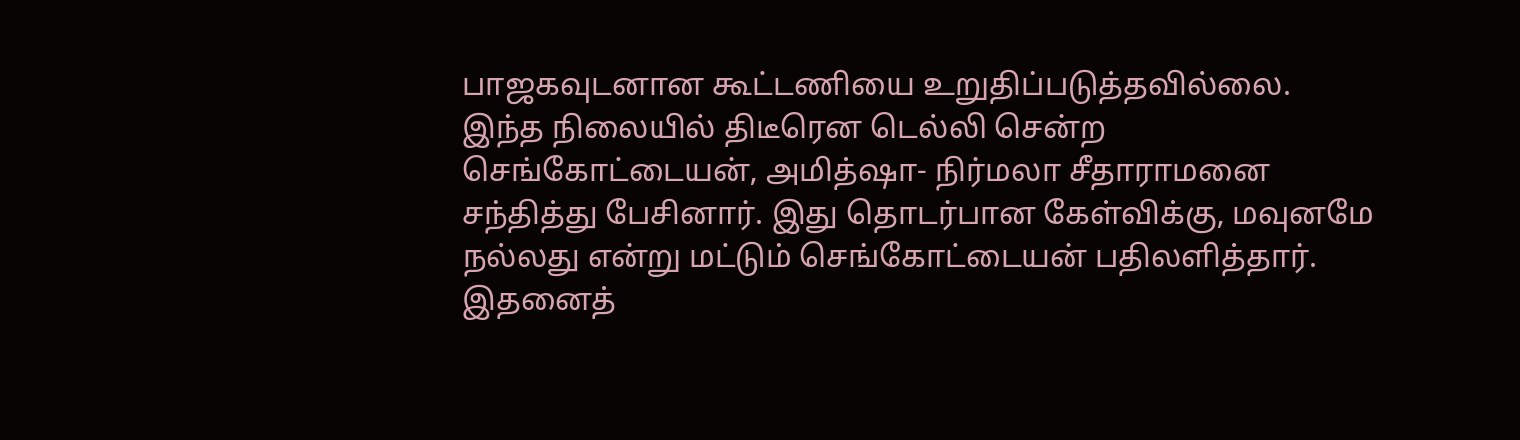பாஜகவுடனான கூட்டணியை உறுதிப்படுத்தவில்லை.
இந்த நிலையில் திடீரென டெல்லி சென்ற செங்கோட்டையன், அமித்ஷா- நிர்மலா சீதாராமனை சந்தித்து பேசினார். இது தொடர்பான கேள்விக்கு, மவுனமே நல்லது என்று மட்டும் செங்கோட்டையன் பதிலளித்தார்.
இதனைத்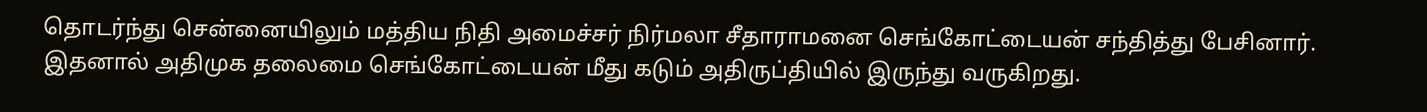தொடர்ந்து சென்னையிலும் மத்திய நிதி அமைச்சர் நிர்மலா சீதாராமனை செங்கோட்டையன் சந்தித்து பேசினார். இதனால் அதிமுக தலைமை செங்கோட்டையன் மீது கடும் அதிருப்தியில் இருந்து வருகிறது.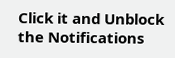Click it and Unblock the Notifications